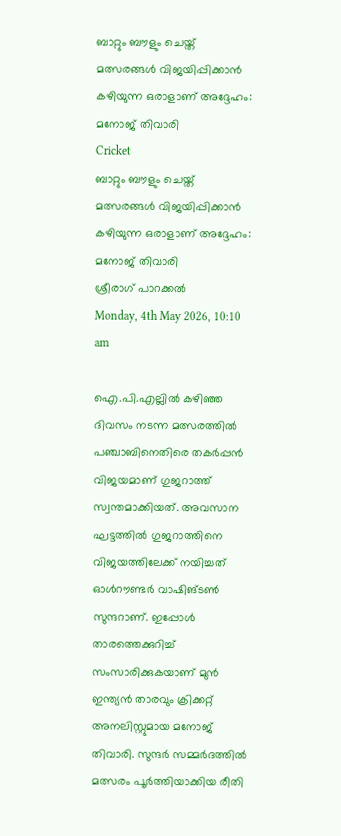ബാറ്റും ബൗളും ചെയ്ത് മത്സരങ്ങള്‍ വിജയിപ്പിക്കാന്‍ കഴിയുന്ന ഒരാളാണ് അദ്ദേഹം: മനോജ് തിവാരി
Cricket
ബാറ്റും ബൗളും ചെയ്ത് മത്സരങ്ങള്‍ വിജയിപ്പിക്കാന്‍ കഴിയുന്ന ഒരാളാണ് അദ്ദേഹം: മനോജ് തിവാരി
ശ്രീരാഗ് പാറക്കല്‍
Monday, 4th May 2026, 10:10 am

ഐ.പി.എല്ലില്‍ കഴിഞ്ഞ ദിവസം നടന്ന മത്സരത്തില്‍ പഞ്ചാബിനെതിരെ തകര്‍പ്പന്‍ വിജയമാണ് ഗുജറാത്ത് സ്വന്തമാക്കിയത്. അവസാന ഘട്ടത്തില്‍ ഗുജറാത്തിനെ വിജയത്തിലേക്ക് നയിച്ചത് ഓള്‍റൗണ്ടര്‍ വാഷിങ്ടണ്‍ സുന്ദറാണ്. ഇപ്പോള്‍ താരത്തെക്കുറിച്ച് സംസാരിക്കുകയാണ് മുന്‍ ഇന്ത്യന്‍ താരവും ക്രിക്കറ്റ് അനലിസ്റ്റുമായ മനോജ് തിവാരി. സുന്ദര്‍ സമ്മര്‍ദത്തില്‍ മത്സരം പൂര്‍ത്തിയാക്കിയ രീതി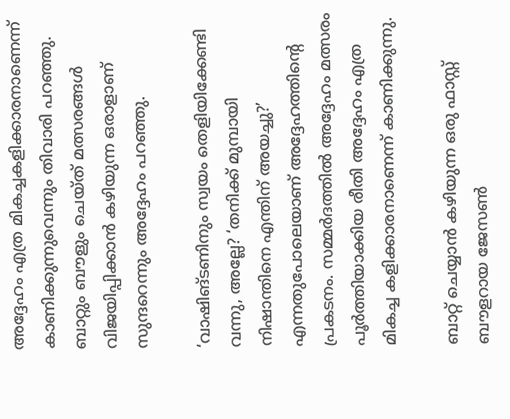അദ്ദേഹം എത്ര മികച്ചകളിക്കാരനാണെന്ന് കാണിക്കുന്നുവെന്നും തിവാരി പറഞ്ഞു. ബാറ്റും ബൗളും ചെയ്ത് മത്സരങ്ങള്‍ വിജയിപ്പിക്കാന്‍ കഴിയുന്ന ഒരാളാണ് സുന്ദറെന്നും അദ്ദേഹം പറഞ്ഞു.

‘വാഷിങ്ടണിനും സ്വയം തെളിയിക്കേണ്ടി വന്നു, അല്ലേ? ‘തനിക്ക് മുമ്പായി നിഷാന്തിനെ എന്തിന് അയച്ചു?’ എന്നതുപോലെയാണ് അദ്ദേഹത്തിന്റെ പ്രകടനം. സമ്മര്‍ദത്തില്‍ അദ്ദേഹം മത്സരം പൂര്‍ത്തിയാക്കിയ രീതി അദ്ദേഹം എത്ര മികച്ച കളിക്കാരനാണെന്ന് കാണിക്കുന്നു.

ബാറ്റ് ചെയ്യാന്‍ കഴിയുന്ന ഒരു ഫാസ്റ്റ് ബൗളറായ ജേസണ്‍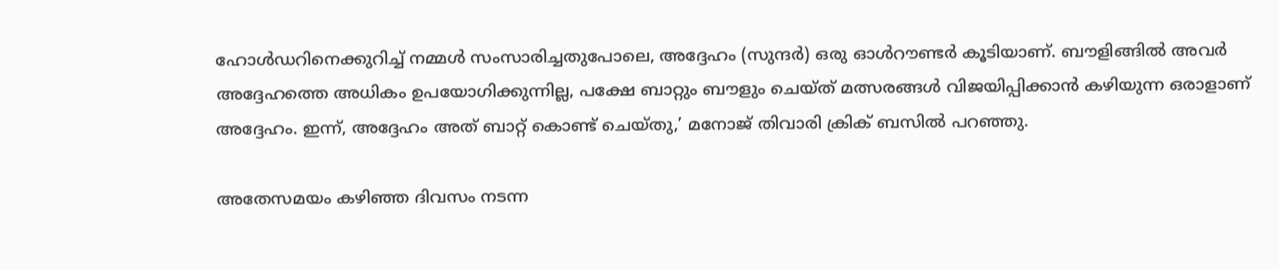ഹോള്‍ഡറിനെക്കുറിച്ച് നമ്മള്‍ സംസാരിച്ചതുപോലെ, അദ്ദേഹം (സുന്ദര്‍) ഒരു ഓള്‍റൗണ്ടര്‍ കൂടിയാണ്. ബൗളിങ്ങില്‍ അവര്‍ അദ്ദേഹത്തെ അധികം ഉപയോഗിക്കുന്നില്ല, പക്ഷേ ബാറ്റും ബൗളും ചെയ്ത് മത്സരങ്ങള്‍ വിജയിപ്പിക്കാന്‍ കഴിയുന്ന ഒരാളാണ് അദ്ദേഹം. ഇന്ന്, അദ്ദേഹം അത് ബാറ്റ് കൊണ്ട് ചെയ്തു,’ മനോജ് തിവാരി ക്രിക് ബസില്‍ പറഞ്ഞു.

അതേസമയം കഴിഞ്ഞ ദിവസം നടന്ന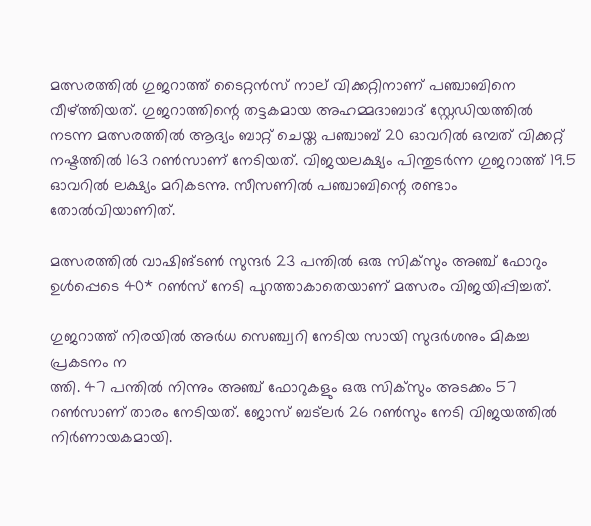മത്സരത്തില്‍ ഗുജറാത്ത് ടൈറ്റന്‍സ് നാല് വിക്കറ്റിനാണ് പഞ്ചാബിനെ വീഴ്ത്തിയത്. ഗുജറാത്തിന്റെ തട്ടകമായ അഹമ്മദാബാദ് സ്റ്റേഡിയത്തില്‍ നടന്ന മത്സരത്തില്‍ ആദ്യം ബാറ്റ് ചെയ്ത പഞ്ചാബ് 20 ഓവറില്‍ ഒമ്പത് വിക്കറ്റ് നഷ്ടത്തില്‍ 163 റണ്‍സാണ് നേടിയത്. വിജയലക്ഷ്യം പിന്തുടര്‍ന്ന ഗുജറാത്ത് 19.5 ഓവറില്‍ ലക്ഷ്യം മറികടന്നു. സീസണില്‍ പഞ്ചാബിന്റെ രണ്ടാം തോല്‍വിയാണിത്.

മത്സരത്തില്‍ വാഷിങ്ടണ്‍ സുന്ദര്‍ 23 പന്തില്‍ ഒരു സിക്‌സും അഞ്ച് ഫോറും ഉള്‍പ്പെടെ 40* റണ്‍സ് നേടി പുറത്താകാതെയാണ് മത്സരം വിജയിപ്പിച്ചത്.

ഗുജറാത്ത് നിരയില്‍ അര്‍ധ സെഞ്ച്വറി നേടിയ സായി സുദര്‍ശനും മികച്ച പ്രകടനം ന
ത്തി. 47 പന്തില്‍ നിന്നും അഞ്ച് ഫോറുകളും ഒരു സിക്‌സും അടക്കം 57 റണ്‍സാണ് താരം നേടിയത്. ജോസ് ബട്‌ലര്‍ 26 റണ്‍സും നേടി വിജയത്തില്‍ നിര്‍ണായകമായി.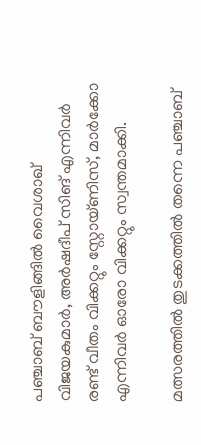പഞ്ചാബ് ബൗളിങ്ങില്‍ വൈശാഖ് വിജയകുമാര്‍, അര്‍ഷദീപ് സിങ് എന്നിവര്‍ രണ്ട് വീതം വിക്കറ്റും സ്റ്റോയ്ണിസ്, മാര്‍ക്കോ എന്നിവര്‍ ഓരോ വിക്കറ്റും സ്വന്തമാക്കി.

മത്സരത്തില്‍ തുടക്കത്തില്‍ തന്നെ പഞ്ചാബ്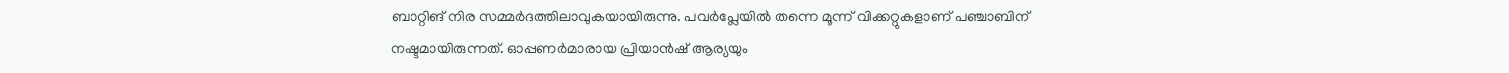ബാറ്റിങ് നിര സമ്മര്‍ദത്തിലാവുകയായിരുന്നു. പവര്‍പ്ലേയില്‍ തന്നെ മൂന്ന് വിക്കറ്റുകളാണ് പഞ്ചാബിന് നഷ്ടമായിരുന്നത്. ഓപ്പണര്‍മാരായ പ്രിയാന്‍ഷ് ആര്യയും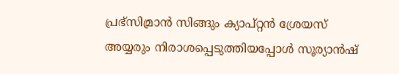പ്രഭ്‌സിമ്രാന്‍ സിങ്ങും ക്യാപ്റ്റന്‍ ശ്രേയസ് അയ്യരും നിരാശപ്പെടുത്തിയപ്പോള്‍ സൂര്യാന്‍ഷ്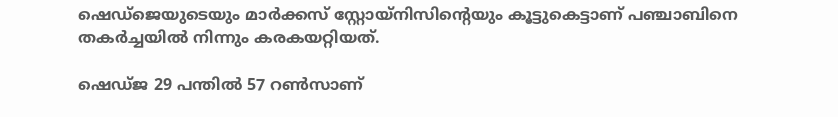ഷെഡ്‌ജെയുടെയും മാര്‍ക്കസ് സ്റ്റോയ്‌നിസിന്റെയും കൂട്ടുകെട്ടാണ് പഞ്ചാബിനെ തകര്‍ച്ചയില്‍ നിന്നും കരകയറ്റിയത്.

ഷെഡ്ജ 29 പന്തില്‍ 57 റണ്‍സാണ്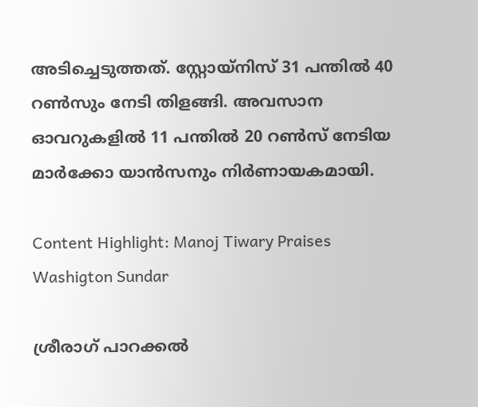അടിച്ചെടുത്തത്. സ്റ്റോയ്‌നിസ് 31 പന്തില്‍ 40 റണ്‍സും നേടി തിളങ്ങി. അവസാന ഓവറുകളില്‍ 11 പന്തില്‍ 20 റണ്‍സ് നേടിയ മാര്‍ക്കോ യാന്‍സനും നിര്‍ണായകമായി.

Content Highlight: Manoj Tiwary Praises Washigton Sundar

ശ്രീരാഗ് പാറക്കല്‍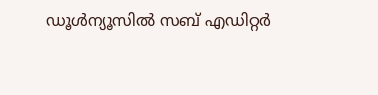ഡൂള്‍ന്യൂസില്‍ സബ് എഡിറ്റര്‍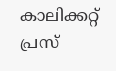കാലിക്കറ്റ് പ്രസ്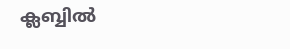ക്ലബ്ബില്‍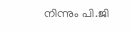നിന്നും പി.ജി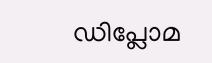ഡിപ്ലോമ